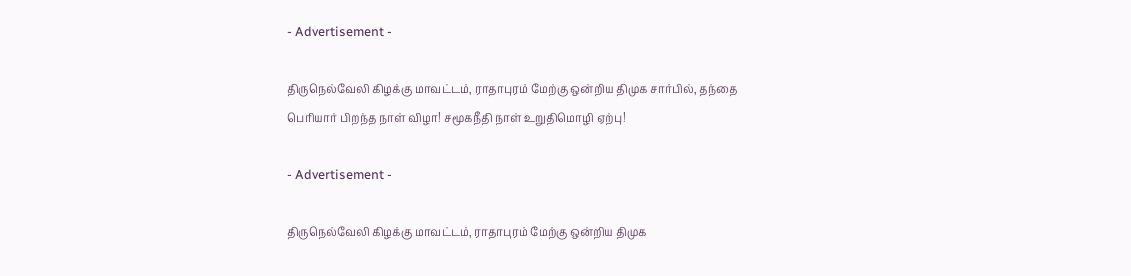- Advertisement -

திருநெல்வேலி கிழக்கு மாவட்டம், ராதாபுரம் மேற்கு ஒன்றிய திமுக சார்பில், தந்தை பெரியார் பிறந்த நாள் விழா! சமூகநீதி நாள் உறுதிமொழி ஏற்பு!

- Advertisement -

திருநெல்வேலி கிழக்கு மாவட்டம், ராதாபுரம் மேற்கு ஒன்றிய திமுக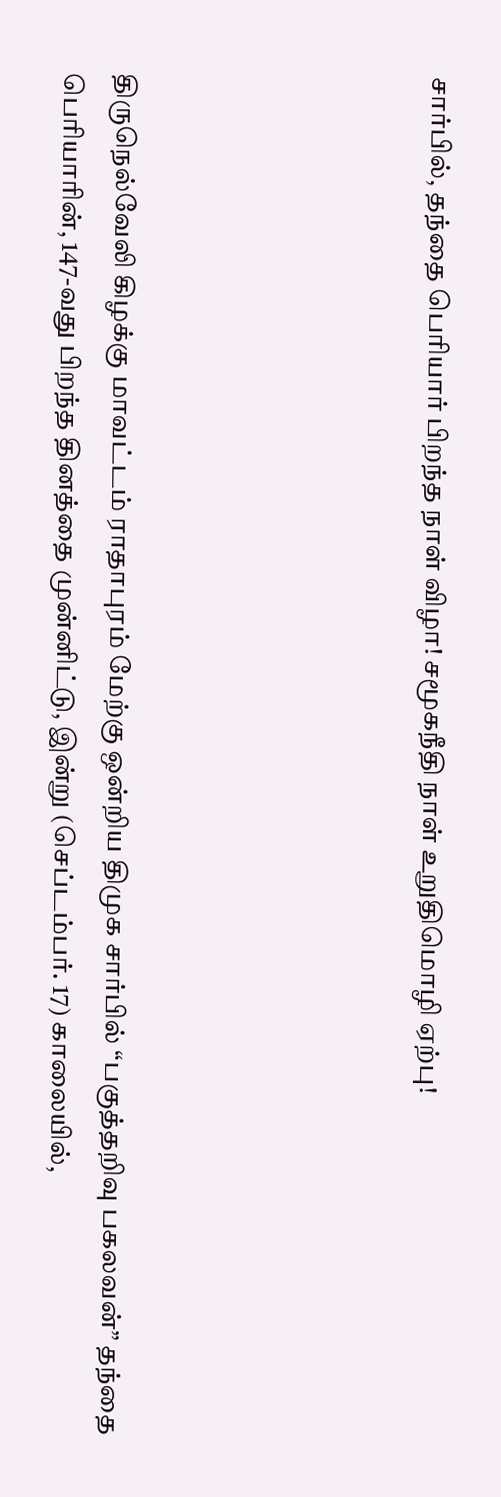சார்பில், தந்தை பெரியார் பிறந்த நாள் விழா! சமூகநீதி நாள் உறுதிமொழி ஏற்பு!





திருநெல்வேலி கிழக்கு மாவட்டம் ராதாபுரம் மேற்கு ஒன்றிய திமுக சார்பில் “பகுத்தறிவு பகலவன்” தந்தை பெரியாரின், 147-வது பிறந்த தினத்தை முன்னிட்டு, இன்று (செப்டம்பர். 17) காலையில்,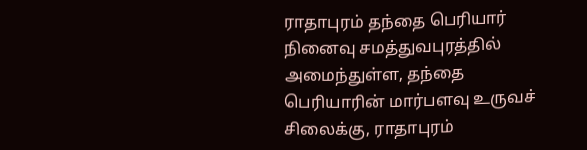ராதாபுரம் தந்தை பெரியார் நினைவு சமத்துவபுரத்தில் அமைந்துள்ள, தந்தை பெரியாரின் மார்பளவு உருவச் சிலைக்கு, ராதாபுரம்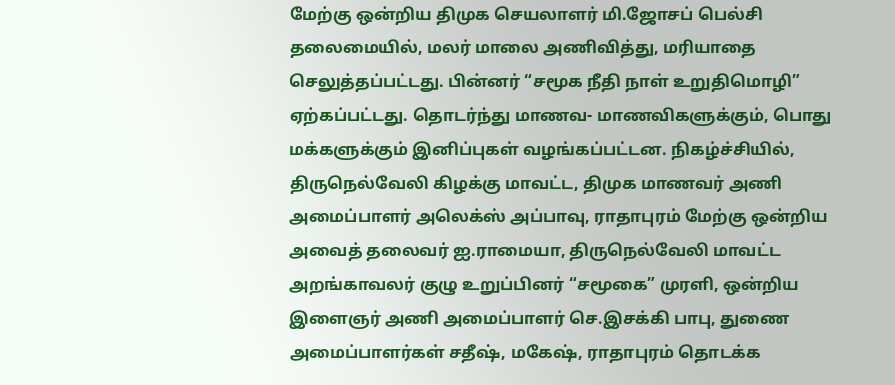மேற்கு ஒன்றிய திமுக செயலாளர் மி.ஜோசப் பெல்சி தலைமையில், மலர் மாலை அணிவித்து, மரியாதை செலுத்தப்பட்டது. பின்னர் “சமூக நீதி நாள் உறுதிமொழி” ஏற்கப்பட்டது. தொடர்ந்து மாணவ- மாணவிகளுக்கும், பொது மக்களுக்கும் இனிப்புகள் வழங்கப்பட்டன. நிகழ்ச்சியில், திருநெல்வேலி கிழக்கு மாவட்ட, திமுக மாணவர் அணி அமைப்பாளர் அலெக்ஸ் அப்பாவு, ராதாபுரம் மேற்கு ஒன்றிய அவைத் தலைவர் ஐ.ராமையா, திருநெல்வேலி மாவட்ட அறங்காவலர் குழு உறுப்பினர் “சமூகை” முரளி, ஒன்றிய இளைஞர் அணி அமைப்பாளர் செ.இசக்கி பாபு, துணை அமைப்பாளர்கள் சதீஷ், மகேஷ், ராதாபுரம் தொடக்க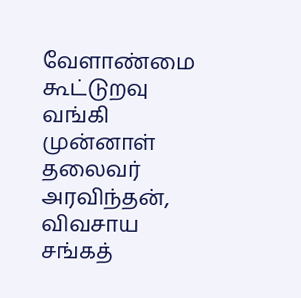வேளாண்மை கூட்டுறவு வங்கி முன்னாள் தலைவர் அரவிந்தன், விவசாய சங்கத்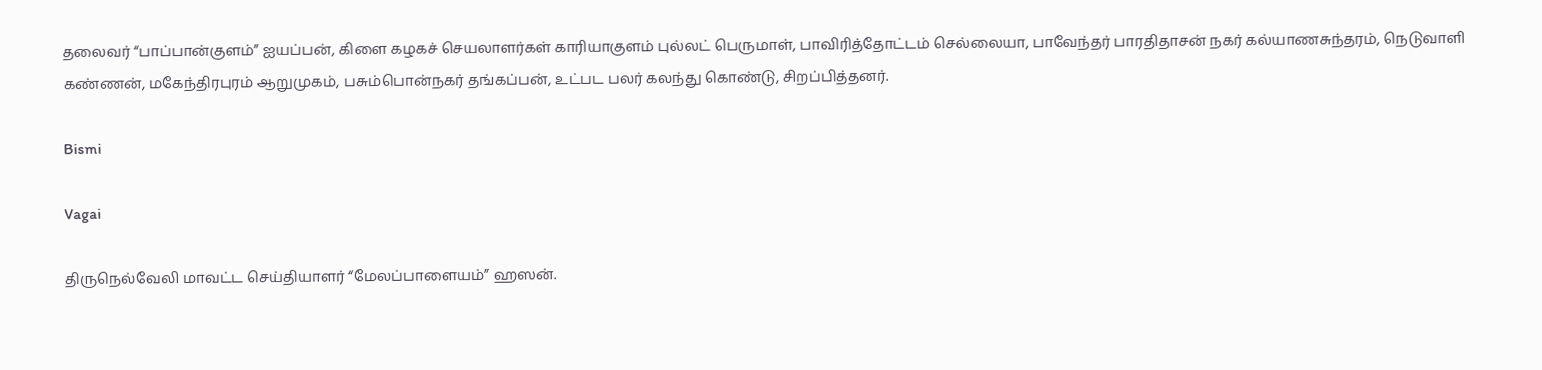தலைவர் “பாப்பான்குளம்” ஐயப்பன், கிளை கழகச் செயலாளர்கள் காரியாகுளம் புல்லட் பெருமாள், பாவிரித்தோட்டம் செல்லையா, பாவேந்தர் பாரதிதாசன் நகர் கல்யாணசுந்தரம், நெடுவாளி கண்ணன், மகேந்திரபுரம் ஆறுமுகம், பசும்பொன்நகர் தங்கப்பன், உட்பட பலர் கலந்து கொண்டு, சிறப்பித்தனர்.

Bismi

Vagai

திருநெல்வேலி மாவட்ட செய்தியாளர் “மேலப்பாளையம்” ஹஸன்.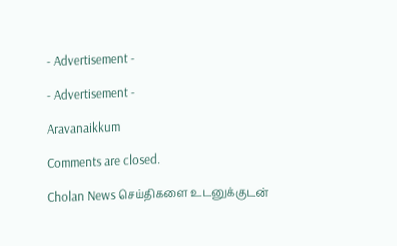- Advertisement -

- Advertisement -

Aravanaikkum

Comments are closed.

Cholan News செய்திகளை உடனுக்குடன்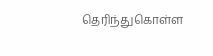தெரிந்துகொள்ள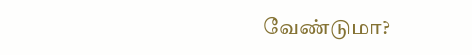வேண்டுமா?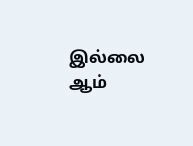இல்லை ஆம்